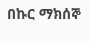በኩር ማክሰኞ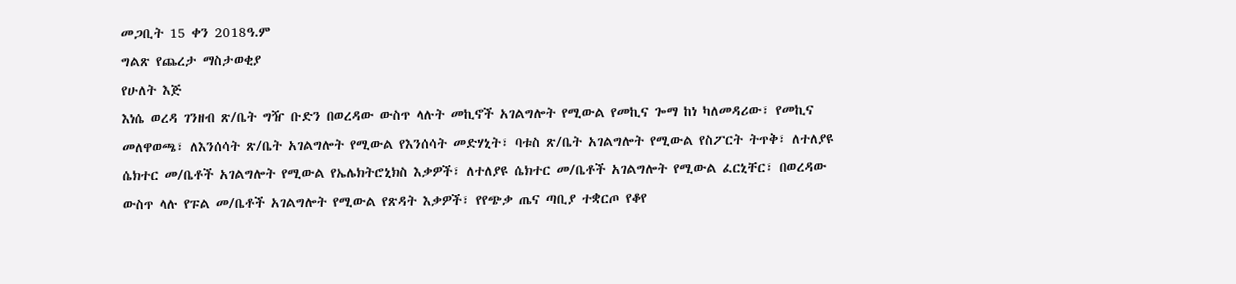መጋቢት 15 ቀን 2018ዓ.ም
ግልጽ የጨረታ ማስታወቂያ
የሁለት እጅ
እነሴ ወረዳ ገንዘብ ጽ/ቤት ግዥ ቡድን በወረዳው ውስጥ ላሉት መኪኖች አገልግሎት የሚውል የመኪና ጐማ ከነ ካለመዳሪው፣ የመኪና
መለዋወጫ፣ ለእንሰሳት ጽ/ቤት አገልግሎት የሚውል የእንሰሳት መድሃኒት፣ ባቱስ ጽ/ቤት አገልግሎት የሚውል የስፖርት ትጥቅ፣ ለተለያዩ
ሴክተር መ/ቤቶች አገልግሎት የሚውል የኤሌክትሮኒክስ እቃዎች፣ ለተለያዩ ሴክተር መ/ቤቶች አገልግሎት የሚውል ፈርኒቸር፣ በወረዳው
ውስጥ ላሉ የፑል መ/ቤቶች አገልግሎት የሚውል የጽዳት እቃዎች፣ የየጭቃ ጤና ጣቢያ ተቋርጦ የቆየ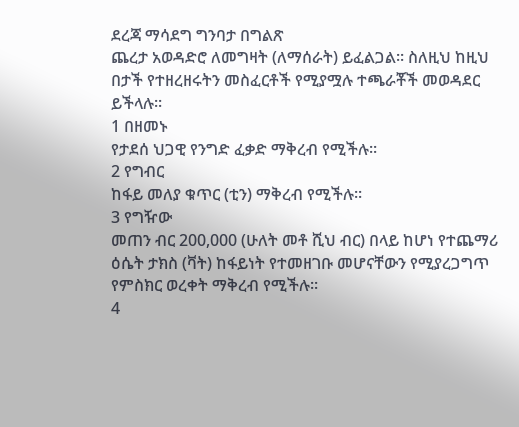ደረጃ ማሳደግ ግንባታ በግልጽ
ጨረታ አወዳድሮ ለመግዛት (ለማሰራት) ይፈልጋል፡፡ ስለዚህ ከዚህ በታች የተዘረዘሩትን መስፈርቶች የሚያሟሉ ተጫራቾች መወዳደር ይችላሉ፡፡
1 በዘመኑ
የታደሰ ህጋዊ የንግድ ፈቃድ ማቅረብ የሚችሉ፡፡
2 የግብር
ከፋይ መለያ ቁጥር (ቲን) ማቅረብ የሚችሉ፡፡
3 የግዥው
መጠን ብር 200,000 (ሁለት መቶ ሺህ ብር) በላይ ከሆነ የተጨማሪ ዕሴት ታክስ (ቫት) ከፋይነት የተመዘገቡ መሆናቸውን የሚያረጋግጥ
የምስክር ወረቀት ማቅረብ የሚችሉ፡፡
4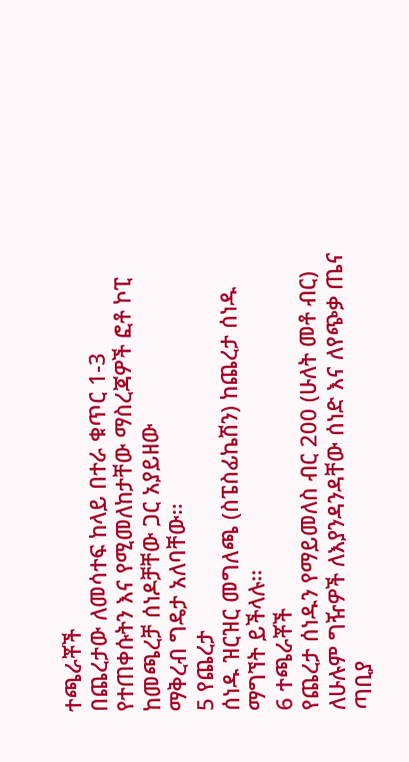ተጫራቾች
በጨረታው ለመሳተፍ ከላይ በተራ ቁጥር 1-3 የተጠቀሱትን እና የሚመለከታቸው ማስረጃዎች ፎቶ ኮፒ ከመጫረቻ ሰነዶቻቸው ጋር አያይዘው
ማቅረብ ግዴታ አለባቸው፡፡
5 የጨረታ
ሰነዱ ዝርዝር መግለጫ (ስፔስፊኬሽን) ከጨረታ ሰነዱ ማግኘት ይችላሉ፡፡
6 ተጫራቾች
የጨረታ ሰነዱን የማይመለስ ብር 200 (ሁለት መቶ ብር) ለሁሉም ግዥዎች ለእያንዳንዳቸው ሰነድ እና ለየጭቃ ጤና ጣቢያ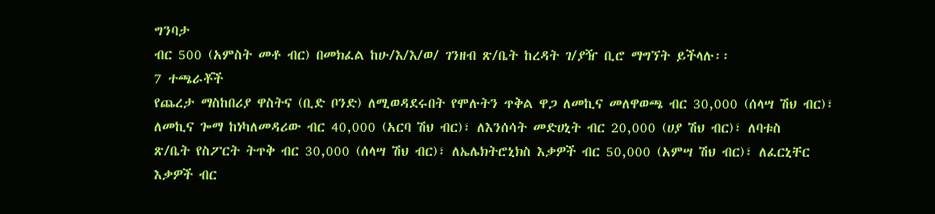ግንባታ
ብር 500 (አምስት መቶ ብር) በመክፈል ከሁ/እ/እ/ወ/ ገንዘብ ጽ/ቤት ከረዳት ገ/ያዥ ቢሮ ማግኘት ይችላሉ፡፡
7 ተጫራቾች
የጨረታ ማስከበሪያ ዋስትና (ቢድ ቦንድ) ለሚወዳደሩበት የሞሉትን ጥቅል ዋጋ ለመኪና መለዋወጫ ብር 30,000 (ሰላሣ ሽህ ብር)፣
ለመኪና ጐማ ከነካለመዳሪው ብር 40,000 (አርባ ሽህ ብር)፣ ለእንሰሳት መድሀኒት ብር 20,000 (ሀያ ሽህ ብር)፣ ለባቱስ
ጽ/ቤት የስፖርት ትጥቅ ብር 30,000 (ሰላሣ ሽህ ብር)፣ ለኤሌክትሮኒክስ እቃዎች ብር 50,000 (አምሣ ሽህ ብር)፣ ለፈርኒቸር
እቃዎች ብር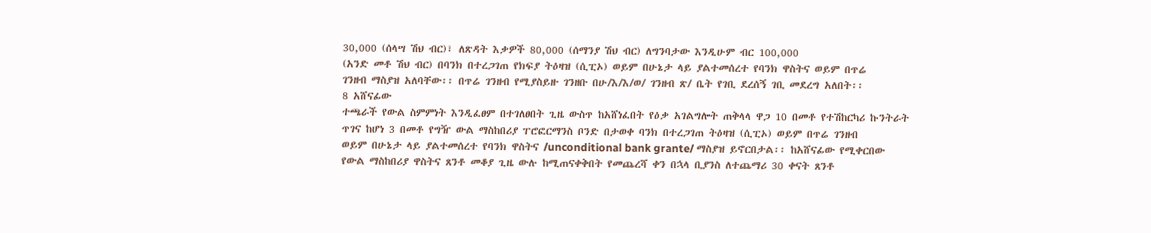30,000 (ሰላሣ ሽህ ብር)፣ ለጽዳት እቃዎች 80,000 (ሰማንያ ሽህ ብር) ለግንባታው እንዲሁም ብር 100,000
(አንድ መቶ ሽህ ብር) በባንክ በተረጋገጠ የክፍያ ትዕዛዝ (ሲፒኦ) ወይም በሁኔታ ላይ ያልተመሰረተ የባንክ ዋስትና ወይም በጥሬ
ገንዘብ ማስያዝ አለባቸው፡፡ በጥሬ ገንዘብ የሚያስይዙ ገንዘቡ በሁ/እ/እ/ወ/ ገንዘብ ጽ/ ቤት የገቢ ደረሰኝ ገቢ መደረግ አለበት፡፡
8 አሸናፊው
ተጫራች የውል ስምምነት እንዲፈፀም በተገለፀበት ጊዜ ውስጥ ከአሸነፈበት የዕቃ አገልግሎት ጠቅላላ ዋጋ 10 በመቶ የተሽከርካሪ ኩንትራት
ጥገና ከሆነ 3 በመቶ የግዥ ውል ማስከበሪያ ፐሮፎርማንስ ቦንድ በታወቀ ባንክ በተረጋገጠ ትዕዛዝ (ሲፒኦ) ወይም በጥሬ ገንዘብ
ወይም በሁኔታ ላይ ያልተመሰረተ የባንክ ዋስትና /unconditional bank grante/ ማስያዝ ይኖርበታል፡፡ ከአሸናፊው የሚቀርበው
የውል ማስከበሪያ ዋስትና ጸንቶ መቆያ ጊዜ ውሉ ከሚጠናቀቅበት የመጨረሻ ቀን በኋላ ቢያንስ ለተጨማሪ 30 ቀናት ጸንቶ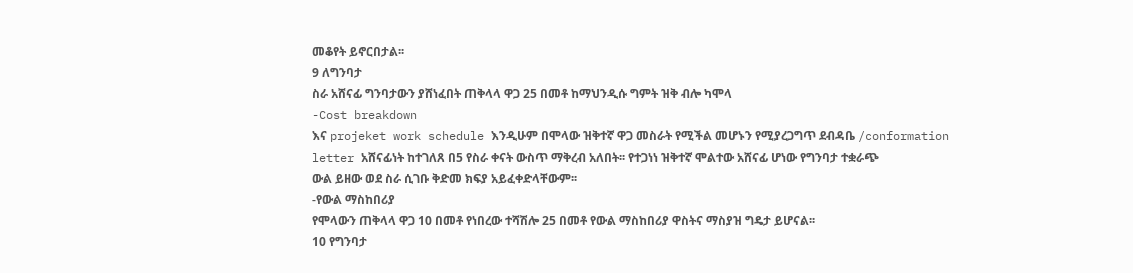መቆየት ይኖርበታል፡፡
9 ለግንባታ
ስራ አሸናፊ ግንባታውን ያሸነፈበት ጠቅላላ ዋጋ 25 በመቶ ከማህንዲሱ ግምት ዝቅ ብሎ ካሞላ
-Cost breakdown
እና projeket work schedule እንዲሁም በሞላው ዝቅተኛ ዋጋ መስራት የሚችል መሆኑን የሚያረጋግጥ ደብዳቤ /conformation
letter አሸናፊነት ከተገለጸ በ5 የስራ ቀናት ውስጥ ማቅረብ አለበት፡፡ የተጋነነ ዝቅተኛ ሞልተው አሸናፊ ሆነው የግንባታ ተቋራጭ
ውል ይዘው ወደ ስራ ሲገቡ ቅድመ ክፍያ አይፈቀድላቸውም፡፡
-የውል ማስከበሪያ
የሞላውን ጠቅላላ ዋጋ 10 በመቶ የነበረው ተሻሽሎ 25 በመቶ የውል ማስከበሪያ ዋስትና ማስያዝ ግዴታ ይሆናል፡፡
10 የግንባታ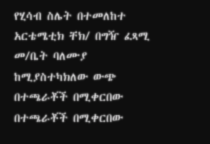የሂሳብ ስሌት በተመለከተ አርቴሜቲክ ቸክ/ በግዥ ፈጻሚ መ/ቤት ባለሙያ ከሚያስተካክለው ውጭ በተጫራቾች በሚቀርበው በተጫራቾች በሚቀርበው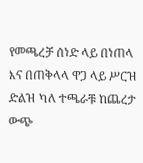የመጫረቻ ሰነድ ላይ በነጠላ እና በጠቅላላ ዋጋ ላይ ሥርዝ ድልዝ ካለ ተጫራቹ ከጨረታ ውጭ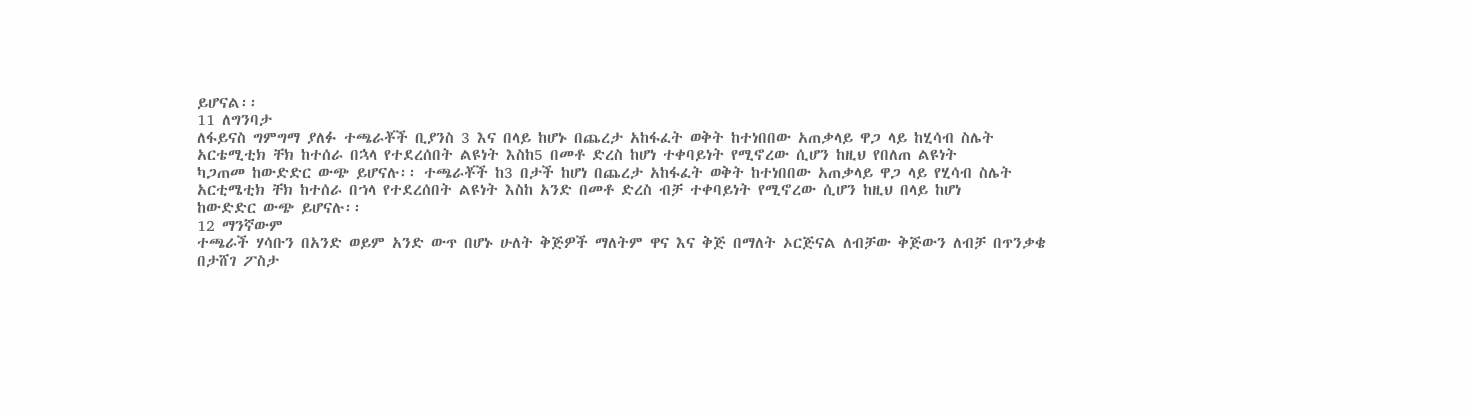ይሆናል፡፡
11 ለግንባታ
ለፋይናስ ግምግማ ያለፉ ተጫራቾች ቢያንስ 3 እና በላይ ከሆኑ በጨረታ አከፋፈት ወቅት ከተነበበው አጠቃላይ ዋጋ ላይ ከሂሳብ ስሌት
አርቴሚቲክ ቸክ ከተሰራ በኋላ የተደረሰበት ልዩነት እስከ5 በመቶ ድረስ ከሆነ ተቀባይነት የሚኖረው ሲሆን ከዚህ የበለጠ ልዩነት
ካጋጠመ ከውድድር ውጭ ይሆናሉ፡፡ ተጫራቾች ከ3 በታች ከሆነ በጨረታ አከፋፈት ወቅት ከተነበበው አጠቃላይ ዋጋ ላይ የሂሳብ ስሌት
አርቲሜቲክ ቸክ ከተሰራ በኀላ የተደረሰበት ልዩነት እስከ አንድ በመቶ ድረስ ብቻ ተቀባይነት የሚኖረው ሲሆን ከዚህ በላይ ከሆነ
ከውድድር ውጭ ይሆናሉ፡፡
12 ማንኛውም
ተጫራች ሃሳቡን በአንድ ወይም አንድ ውጥ በሆኑ ሁለት ቅጅዎች ማለትም ዋና እና ቅጅ በማለት ኦርጅናል ለብቻው ቅጅውን ለብቻ በጥንቃቄ
በታሸገ ፖስታ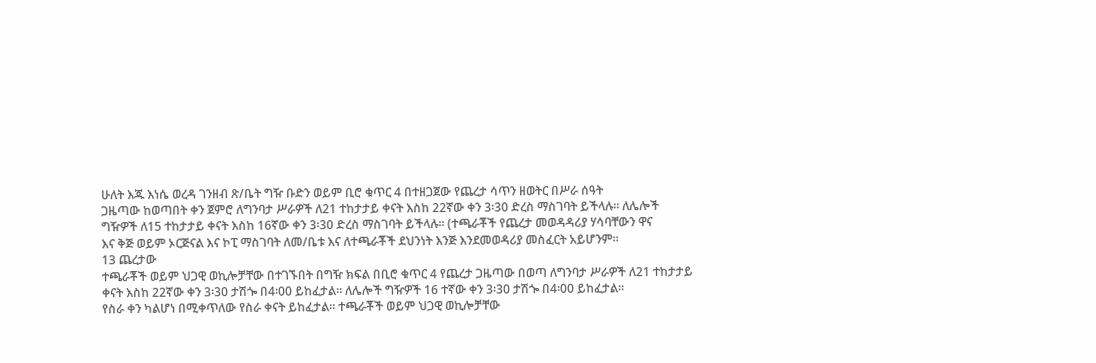ሁለት እጁ እነሴ ወረዳ ገንዘብ ጽ/ቤት ግዥ ቡድን ወይም ቢሮ ቁጥር 4 በተዘጋጀው የጨረታ ሳጥን ዘወትር በሥራ ሰዓት
ጋዜጣው ከወጣበት ቀን ጀምሮ ለግንባታ ሥራዎች ለ21 ተከታታይ ቀናት እስከ 22ኛው ቀን 3፡30 ድረስ ማስገባት ይችላሉ፡፡ ለሌሎች
ግዥዎች ለ15 ተከታታይ ቀናት እስከ 16ኛው ቀን 3፡30 ድረስ ማስገባት ይችላሉ፡፡ (ተጫራቾች የጨረታ መወዳዳሪያ ሃሳባቸውን ዋና
እና ቅጅ ወይም ኦርጅናል እና ኮፒ ማስገባት ለመ/ቤቱ እና ለተጫራቾች ደህንነት እንጅ እንደመወዳሪያ መስፈርት አይሆንም፡፡
13 ጨረታው
ተጫራቾች ወይም ህጋዊ ወኪሎቻቸው በተገኙበት በግዥ ክፍል በቢሮ ቁጥር 4 የጨረታ ጋዜጣው በወጣ ለግንባታ ሥራዎች ለ21 ተከታታይ
ቀናት እስከ 22ኛው ቀን 3፡30 ታሽጐ በ4፡00 ይከፈታል፡፡ ለሌሎች ግዥዎች 16 ተኛው ቀን 3፡30 ታሽጐ በ4፡00 ይከፈታል፡፡
የስራ ቀን ካልሆነ በሚቀጥለው የስራ ቀናት ይከፈታል፡፡ ተጫራቾች ወይም ህጋዊ ወኪሎቻቸው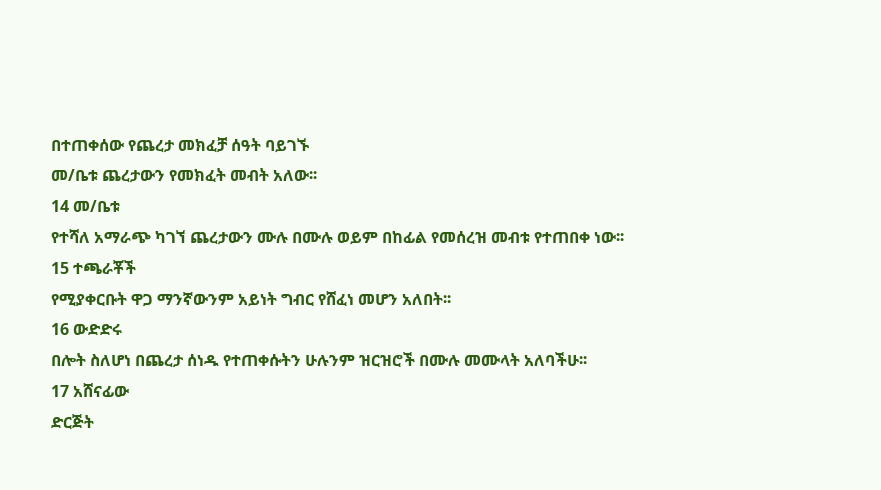በተጠቀሰው የጨረታ መክፈቻ ሰዓት ባይገኙ
መ/ቤቱ ጨረታውን የመክፈት መብት አለው፡፡
14 መ/ቤቱ
የተሻለ አማራጭ ካገኘ ጨረታውን ሙሉ በሙሉ ወይም በከፊል የመሰረዝ መብቱ የተጠበቀ ነው፡፡
15 ተጫራቾች
የሚያቀርቡት ዋጋ ማንኛውንም አይነት ግብር የሸፈነ መሆን አለበት፡፡
16 ውድድሩ
በሎት ስለሆነ በጨረታ ሰነዱ የተጠቀሱትን ሁሉንም ዝርዝሮች በሙሉ መሙላት አለባችሁ፡፡
17 አሸናፊው
ድርጅት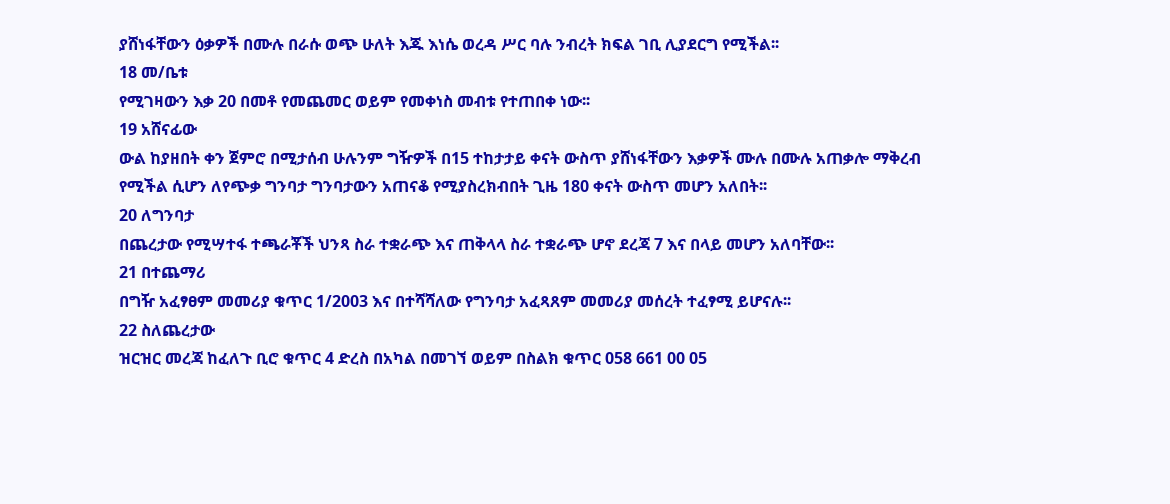ያሸነፋቸውን ዕቃዎች በሙሉ በራሱ ወጭ ሁለት እጁ እነሴ ወረዳ ሥር ባሉ ንብረት ክፍል ገቢ ሊያደርግ የሚችል፡፡
18 መ/ቤቱ
የሚገዛውን እቃ 20 በመቶ የመጨመር ወይም የመቀነስ መብቱ የተጠበቀ ነው፡፡
19 አሸናፊው
ውል ከያዘበት ቀን ጀምሮ በሚታሰብ ሁሉንም ግዥዎች በ15 ተከታታይ ቀናት ውስጥ ያሸነፋቸውን እቃዎች ሙሉ በሙሉ አጠቃሎ ማቅረብ
የሚችል ሲሆን ለየጭቃ ግንባታ ግንባታውን አጠናቆ የሚያስረክብበት ጊዜ 180 ቀናት ውስጥ መሆን አለበት፡፡
20 ለግንባታ
በጨረታው የሚሣተፋ ተጫራቾች ህንጻ ስራ ተቋራጭ እና ጠቅላላ ስራ ተቋራጭ ሆኖ ደረጃ 7 እና በላይ መሆን አለባቸው፡፡
21 በተጨማሪ
በግዥ አፈፃፀም መመሪያ ቁጥር 1/2003 እና በተሻሻለው የግንባታ አፈጻጸም መመሪያ መሰረት ተፈፃሚ ይሆናሉ፡፡
22 ስለጨረታው
ዝርዝር መረጃ ከፈለጉ ቢሮ ቁጥር 4 ድረስ በአካል በመገኘ ወይም በስልክ ቁጥር 058 661 00 05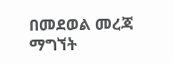በመደወል መረጃ ማግኘት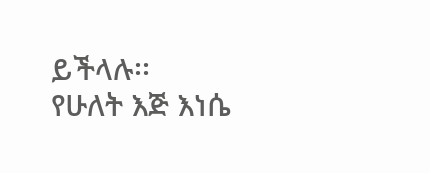ይችላሉ፡፡
የሁለት እጅ እነሴ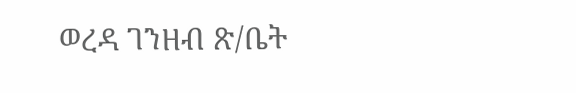ወረዳ ገንዘብ ጽ/ቤት